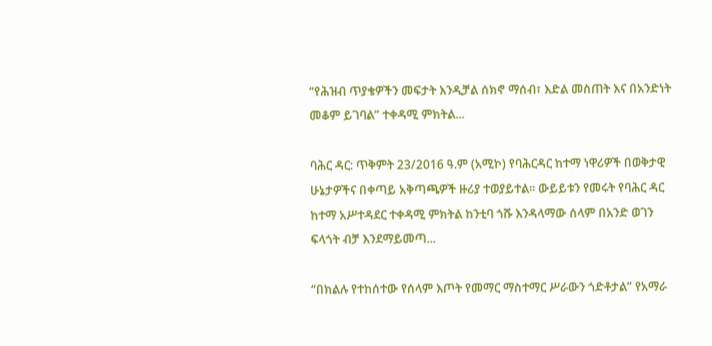“የሕዝብ ጥያቄዎችን መፍታት እንዲቻል ሰክኖ ማሰብ፣ እድል መስጠት እና በአንድነት መቆም ይገባል” ተቀዳሚ ምክትል...

ባሕር ዳር: ጥቅምት 23/2016 ዓ.ም (አሚኮ) የባሕርዳር ከተማ ነዋሪዎች በወቅታዊ ሁኔታዎችና በቀጣይ አቅጣጫዎች ዙሪያ ተወያይተል። ውይይቱን የመሩት የባሕር ዳር ከተማ አሥተዳደር ተቀዳሚ ምክትል ከንቲባ ጎሹ እንዳላማው ሰላም በአንድ ወገን ፍላጎት ብቻ እንደማይመጣ...

“በክልሉ የተከሰተው የሰላም እጦት የመማር ማስተማር ሥራውን ጎድቶታል” የአማራ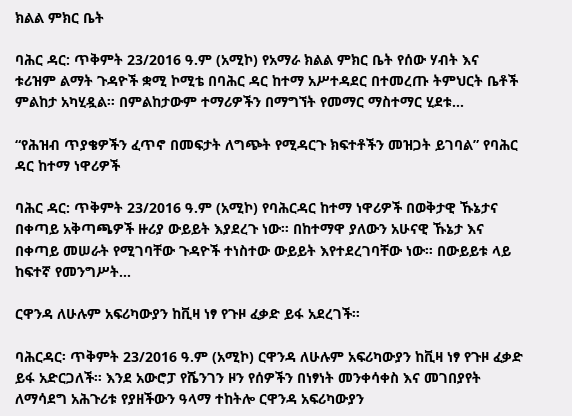ክልል ምክር ቤት

ባሕር ዳር: ጥቅምት 23/2016 ዓ.ም (አሚኮ) የአማራ ክልል ምክር ቤት የሰው ሃብት እና ቱሪዝም ልማት ጉዳዮች ቋሚ ኮሚቴ በባሕር ዳር ከተማ አሥተዳደር በተመረጡ ትምህርት ቤቶች ምልከታ አካሂዷል። በምልከታውም ተማሪዎችን በማግኘት የመማር ማስተማር ሂደቱ...

“የሕዝብ ጥያቄዎችን ፈጥኖ በመፍታት ለግጭት የሚዳርጉ ክፍተቶችን መዝጋት ይገባል” የባሕር ዳር ከተማ ነዋሪዎች

ባሕር ዳር: ጥቅምት 23/2016 ዓ.ም (አሚኮ) የባሕርዳር ከተማ ነዋሪዎች በወቅታዊ ኹኔታና በቀጣይ አቅጣጫዎች ዙሪያ ውይይት እያደረጉ ነው። በከተማዋ ያለውን አሁናዊ ኹኔታ እና በቀጣይ መሠራት የሚገባቸው ጉዳዮች ተነስተው ውይይት እየተደረገባቸው ነው። በውይይቱ ላይ ከፍተኛ የመንግሥት...

ርዋንዳ ለሁሉም አፍሪካውያን ከቪዛ ነፃ የጉዞ ፈቃድ ይፋ አደረገች።

ባሕርዳር፡ ጥቅምት 23/2016 ዓ.ም (አሚኮ) ርዋንዳ ለሁሉም አፍሪካውያን ከቪዛ ነፃ የጉዞ ፈቃድ ይፋ አድርጋለች። እንደ አውሮፓ የሼንገን ዞን የሰዎችን በነፃነት መንቀሳቀስ እና መገበያየት ለማሳደግ አሕጉሪቱ የያዘችውን ዓላማ ተከትሎ ርዋንዳ አፍሪካውያን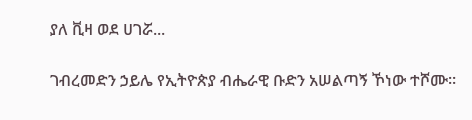ያለ ቪዛ ወደ ሀገሯ...

ገብረመድን ኃይሌ የኢትዮጵያ ብሔራዊ ቡድን አሠልጣኝ ኾነው ተሾሙ።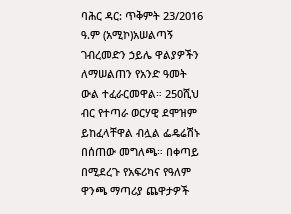ባሕር ዳር: ጥቅምት 23/2016 ዓ.ም (አሚኮ)አሠልጣኝ ገብረመድን ኃይሌ ዋልያዎችን ለማሠልጠን የአንድ ዓመት ውል ተፈራርመዋል። 250ሺህ ብር የተጣራ ወርሃዊ ደሞዝም ይከፈላቸዋል ብሏል ፌዴሬሽኑ በሰጠው መግለጫ። በቀጣይ በሚደረጉ የአፍሪካና የዓለም ዋንጫ ማጣሪያ ጨዋታዎች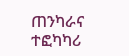ጠንካራና ተፎካካሪ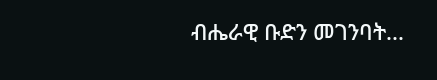ብሔራዊ ቡድን መገንባት...